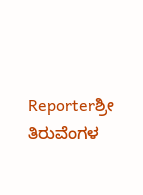Reporterಶ್ರೀ ತಿರುವೆಂಗಳ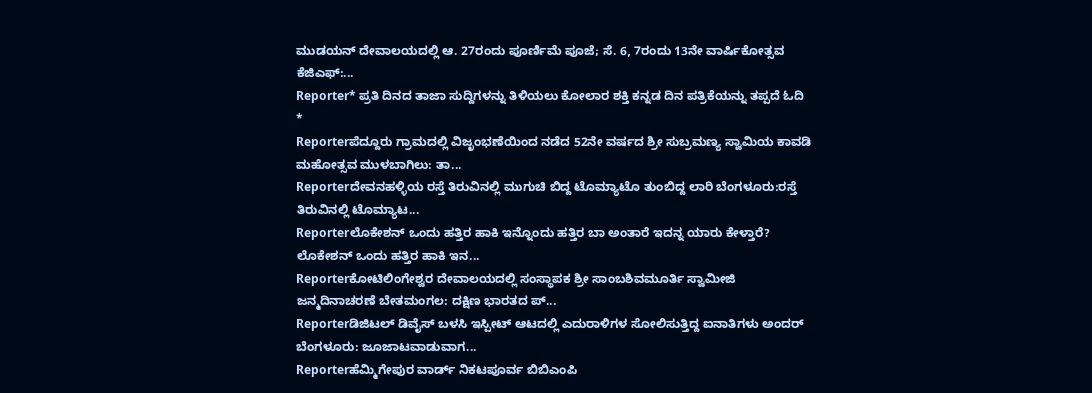ಮುಡಯನ್ ದೇವಾಲಯದಲ್ಲಿ ಆ. 27ರಂದು ಪೂರ್ಣಿಮೆ ಪೂಜೆ; ಸೆ. 6, 7ರಂದು 13ನೇ ವಾರ್ಷಿಕೋತ್ಸವ ಕೆಜಿಎಫ್:...
Reporter* ಪ್ರತಿ ದಿನದ ತಾಜಾ ಸುದ್ದಿಗಳನ್ನು ತಿಳಿಯಲು ಕೋಲಾರ ಶಕ್ತಿ ಕನ್ನಡ ದಿನ ಪತ್ರಿಕೆಯನ್ನು ತಪ್ಪದೆ ಓದಿ *
Reporterಪೆದ್ದೂರು ಗ್ರಾಮದಲ್ಲಿ ವಿಜೃಂಭಣೆಯಿಂದ ನಡೆದ 52ನೇ ವರ್ಷದ ಶ್ರೀ ಸುಬ್ರಮಣ್ಯ ಸ್ವಾಮಿಯ ಕಾವಡಿ ಮಹೋತ್ಸವ ಮುಳಬಾಗಿಲು: ತಾ...
Reporterದೇವನಹಳ್ಳಿಯ ರಸ್ತೆ ತಿರುವಿನಲ್ಲಿ ಮುಗುಚಿ ಬಿದ್ದ ಟೊಮ್ಯಾಟೊ ತುಂಬಿದ್ದ ಲಾರಿ ಬೆಂಗಳೂರು:ರಸ್ತೆ ತಿರುವಿನಲ್ಲಿ ಟೊಮ್ಯಾಟ...
Reporterಲೊಕೇಶನ್ ಒಂದು ಹತ್ತಿರ ಹಾಕಿ ಇನ್ನೊಂದು ಹತ್ತಿರ ಬಾ ಅಂತಾರೆ ಇದನ್ನ ಯಾರು ಕೇಳ್ತಾರೆ? ಲೊಕೇಶನ್ ಒಂದು ಹತ್ತಿರ ಹಾಕಿ ಇನ...
Reporterಕೋಟಿಲಿಂಗೇಶ್ವರ ದೇವಾಲಯದಲ್ಲಿ ಸಂಸ್ಥಾಪಕ ಶ್ರೀ ಸಾಂಬಶಿವಮೂರ್ತಿ ಸ್ವಾಮೀಜಿ ಜನ್ಮದಿನಾಚರಣೆ ಬೇತಮಂಗಲ: ದಕ್ಷಿಣ ಭಾರತದ ಪ್...
Reporterಡಿಜಿಟಲ್ ಡಿವೈಸ್ ಬಳಸಿ ಇಸ್ಪೀಟ್ ಆಟದಲ್ಲಿ ಎದುರಾಳಿಗಳ ಸೋಲಿಸುತ್ತಿದ್ದ ಐನಾತಿಗಳು ಅಂದರ್ ಬೆಂಗಳೂರು: ಜೂಜಾಟವಾಡುವಾಗ...
Reporterಹೆಮ್ಮಿಗೇಪುರ ವಾರ್ಡ್ ನಿಕಟಪೂರ್ವ ಬಿಬಿಎಂಪಿ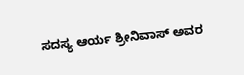ಸದಸ್ಯ ಆರ್ಯ ಶ್ರೀನಿವಾಸ್ ಅವರ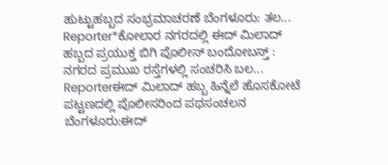ಹುಟ್ಟುಹಬ್ಬದ ಸಂಭ್ರಮಾಚರಣೆ ಬೆಂಗಳೂರು: ತಲ...
Reporter*ಕೋಲಾರ ನಗರದಲ್ಲಿ ಈದ್ ಮಿಲಾದ್ ಹಬ್ಬದ ಪ್ರಯುಕ್ತ ಬಿಗಿ ಪೊಲೀಸ್ ಬಂದೋಬಸ್ತ್ : ನಗರದ ಪ್ರಮುಖ ರಸ್ತೆಗಳಲ್ಲಿ ಸಂಚರಿಸಿ ಬಲ...
Reporterಈದ್ ಮಿಲಾದ್ ಹಬ್ಬ ಹಿನ್ನೆಲೆ ಹೊಸಕೋಟೆ ಪಟ್ಟಣದಲ್ಲಿ ಪೊಲೀಸರಿಂದ ಪಥಸಂಚಲನ ಬೆಂಗಳೂರು:ಈದ್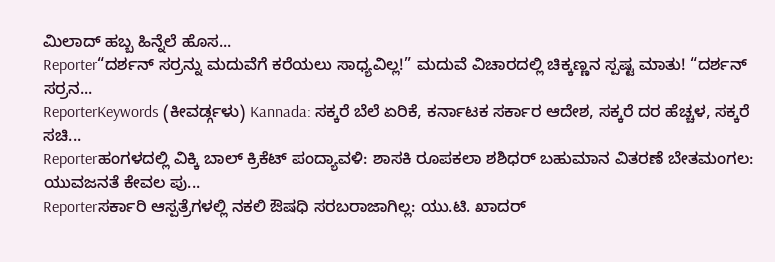ಮಿಲಾದ್ ಹಬ್ಬ ಹಿನ್ನೆಲೆ ಹೊಸ...
Reporter“ದರ್ಶನ್ ಸರ್ರನ್ನು ಮದುವೆಗೆ ಕರೆಯಲು ಸಾಧ್ಯವಿಲ್ಲ!” ಮದುವೆ ವಿಚಾರದಲ್ಲಿ ಚಿಕ್ಕಣ್ಣನ ಸ್ಪಷ್ಟ ಮಾತು! “ದರ್ಶನ್ ಸರ್ರನ...
ReporterKeywords (ಕೀವರ್ಡ್ಗಳು) Kannada: ಸಕ್ಕರೆ ಬೆಲೆ ಏರಿಕೆ, ಕರ್ನಾಟಕ ಸರ್ಕಾರ ಆದೇಶ, ಸಕ್ಕರೆ ದರ ಹೆಚ್ಚಳ, ಸಕ್ಕರೆ ಸಚಿ...
Reporterಹಂಗಳದಲ್ಲಿ ವಿಕ್ಕಿ ಬಾಲ್ ಕ್ರಿಕೆಟ್ ಪಂದ್ಯಾವಳಿ: ಶಾಸಕಿ ರೂಪಕಲಾ ಶಶಿಧರ್ ಬಹುಮಾನ ವಿತರಣೆ ಬೇತಮಂಗಲ: ಯುವಜನತೆ ಕೇವಲ ಪು...
Reporterಸರ್ಕಾರಿ ಆಸ್ಪತ್ರೆಗಳಲ್ಲಿ ನಕಲಿ ಔಷಧಿ ಸರಬರಾಜಾಗಿಲ್ಲ: ಯು.ಟಿ. ಖಾದರ್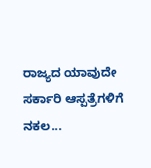ರಾಜ್ಯದ ಯಾವುದೇ ಸರ್ಕಾರಿ ಆಸ್ಪತ್ರೆಗಳಿಗೆ ನಕಲ...